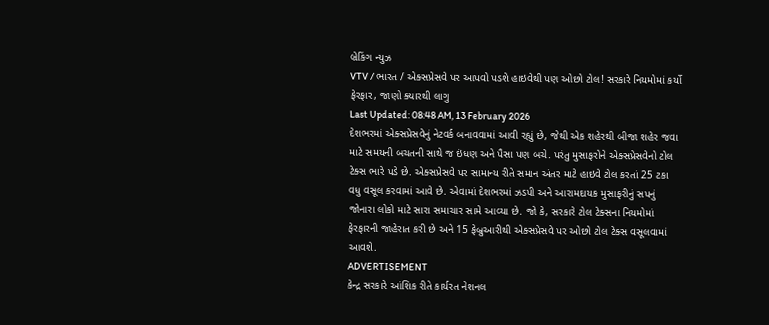બ્રેકિંગ ન્યુઝ
VTV / ભારત / એક્સપ્રેસવે પર આપવો પડશે હાઇવેથી પણ ઓછો ટોલ! સરકારે નિયમોમાં કર્યો ફેરફાર, જાણો ક્યારથી લાગુ
Last Updated: 08:48 AM, 13 February 2026
દેશભરમાં એક્સપ્રેસવેનું નેટવર્ક બનાવવામાં આવી રહ્યું છે, જેથી એક શહેરથી બીજા શહેર જવા માટે સમયની બચતની સાથે જ ઇંધણ અને પૈસા પણ બચે. પરંતુ મુસાફરોને એક્સપ્રેસવેનો ટોલ ટેક્સ ભારે પડે છે. એક્સપ્રેસવે પર સામાન્ય રીતે સમાન અંતર માટે હાઇવે ટોલ કરતાં 25 ટકા વધુ વસૂલ કરવામાં આવે છે. એવામાં દેશભરમાં ઝડપી અને આરામદાયક મુસાફરીનું સપનું જોનારા લોકો માટે સારા સમાચાર સામે આવ્યા છે. જો કે, સરકારે ટોલ ટેક્સના નિયમોમાં ફેરફારની જાહેરાત કરી છે અને 15 ફેબ્રુઆરીથી એક્સપ્રેસવે પર ઓછો ટોલ ટેક્સ વસૂલવામાં આવશે.
ADVERTISEMENT
કેન્દ્ર સરકારે આંશિક રીતે કાર્યરત નેશનલ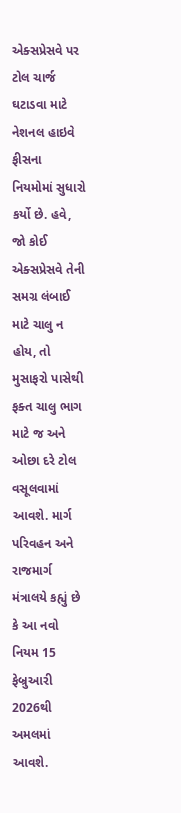એક્સપ્રેસવે પર ટોલ ચાર્જ ઘટાડવા માટે નેશનલ હાઇવે ફીસના નિયમોમાં સુધારો કર્યો છે. હવે, જો કોઈ એક્સપ્રેસવે તેની સમગ્ર લંબાઈ માટે ચાલુ ન હોય, તો મુસાફરો પાસેથી ફક્ત ચાલુ ભાગ માટે જ અને ઓછા દરે ટોલ વસૂલવામાં આવશે. માર્ગ પરિવહન અને રાજમાર્ગ મંત્રાલયે કહ્યું છે કે આ નવો નિયમ 15 ફેબ્રુઆરી 2026થી અમલમાં આવશે.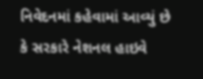નિવેદનમાં કહેવામાં આવ્યું છે કે સરકારે નેશનલ હાઇવે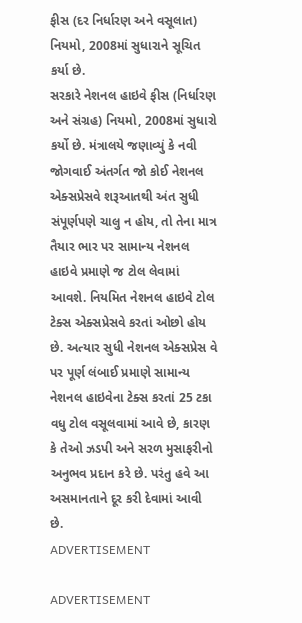ફીસ (દર નિર્ધારણ અને વસૂલાત) નિયમો, 2008માં સુધારાને સૂચિત કર્યા છે.
સરકારે નેશનલ હાઇવે ફીસ (નિર્ધારણ અને સંગ્રહ) નિયમો, 2008માં સુધારો કર્યો છે. મંત્રાલયે જણાવ્યું કે નવી જોગવાઈ અંતર્ગત જો કોઈ નેશનલ એક્સપ્રેસવે શરૂઆતથી અંત સુધી સંપૂર્ણપણે ચાલુ ન હોય, તો તેના માત્ર તૈયાર ભાર પર સામાન્ય નેશનલ હાઇવે પ્રમાણે જ ટોલ લેવામાં આવશે. નિયમિત નેશનલ હાઇવે ટોલ ટેક્સ એક્સપ્રેસવે કરતાં ઓછો હોય છે. અત્યાર સુધી નેશનલ એક્સપ્રેસ વે પર પૂર્ણ લંબાઈ પ્રમાણે સામાન્ય નેશનલ હાઇવેના ટેક્સ કરતાં 25 ટકા વધુ ટોલ વસૂલવામાં આવે છે, કારણ કે તેઓ ઝડપી અને સરળ મુસાફરીનો અનુભવ પ્રદાન કરે છે. પરંતુ હવે આ અસમાનતાને દૂર કરી દેવામાં આવી છે.
ADVERTISEMENT

ADVERTISEMENT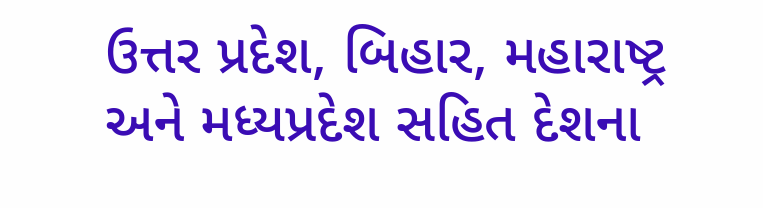ઉત્તર પ્રદેશ, બિહાર, મહારાષ્ટ્ર અને મધ્યપ્રદેશ સહિત દેશના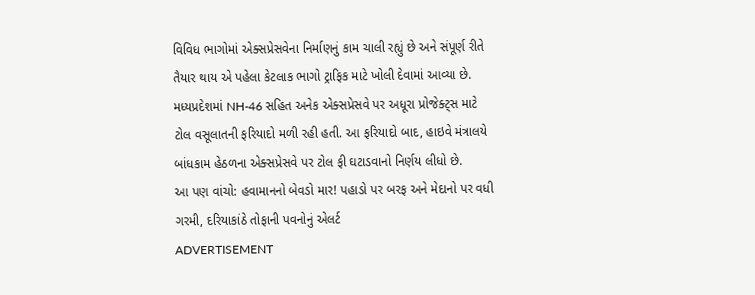વિવિધ ભાગોમાં એક્સપ્રેસવેના નિર્માણનું કામ ચાલી રહ્યું છે અને સંપૂર્ણ રીતે તૈયાર થાય એ પહેલા કેટલાક ભાગો ટ્રાફિક માટે ખોલી દેવામાં આવ્યા છે. મધ્યપ્રદેશમાં NH-46 સહિત અનેક એક્સપ્રેસવે પર અધૂરા પ્રોજેક્ટ્સ માટે ટોલ વસૂલાતની ફરિયાદો મળી રહી હતી. આ ફરિયાદો બાદ, હાઇવે મંત્રાલયે બાંધકામ હેઠળના એક્સપ્રેસવે પર ટોલ ફી ઘટાડવાનો નિર્ણય લીધો છે.
આ પણ વાંચો: હવામાનનો બેવડો માર! પહાડો પર બરફ અને મેદાનો પર વધી ગરમી, દરિયાકાંઠે તોફાની પવનોનું એલર્ટ
ADVERTISEMENT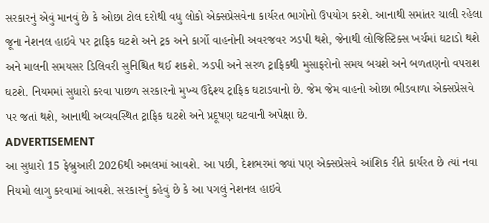સરકારનું એવું માનવું છે કે ઓછા ટોલ દરોથી વધુ લોકો એક્સપ્રેસવેના કાર્યરત ભાગોનો ઉપયોગ કરશે. આનાથી સમાંતર ચાલી રહેલા જૂના નેશનલ હાઇવે પર ટ્રાફિક ઘટશે અને ટ્રક અને કાર્ગો વાહનોની અવરજવર ઝડપી થશે, જેનાથી લોજિસ્ટિક્સ ખર્ચમાં ઘટાડો થશે અને માલની સમયસર ડિલિવરી સુનિશ્ચિત થઈ શકશે. ઝડપી અને સરળ ટ્રાફિકથી મુસાફરોનો સમય બચશે અને બળતણનો વપરાશ ઘટશે. નિયમમાં સુધારો કરવા પાછળ સરકારનો મુખ્ય ઉદ્દેશ્ય ટ્રાફિક ઘટાડવાનો છે. જેમ જેમ વાહનો ઓછા ભીડવાળા એક્સપ્રેસવે પર જતાં થશે, આનાથી અવ્યવસ્થિત ટ્રાફિક ઘટશે અને પ્રદૂષણ ઘટવાની અપેક્ષા છે.
ADVERTISEMENT
આ સુધારો 15 ફેબ્રુઆરી 2026થી અમલમાં આવશે. આ પછી, દેશભરમાં જ્યાં પણ એક્સપ્રેસવે આંશિક રીતે કાર્યરત છે ત્યાં નવા નિયમો લાગુ કરવામાં આવશે. સરકારનું કહેવું છે કે આ પગલું નેશનલ હાઇવે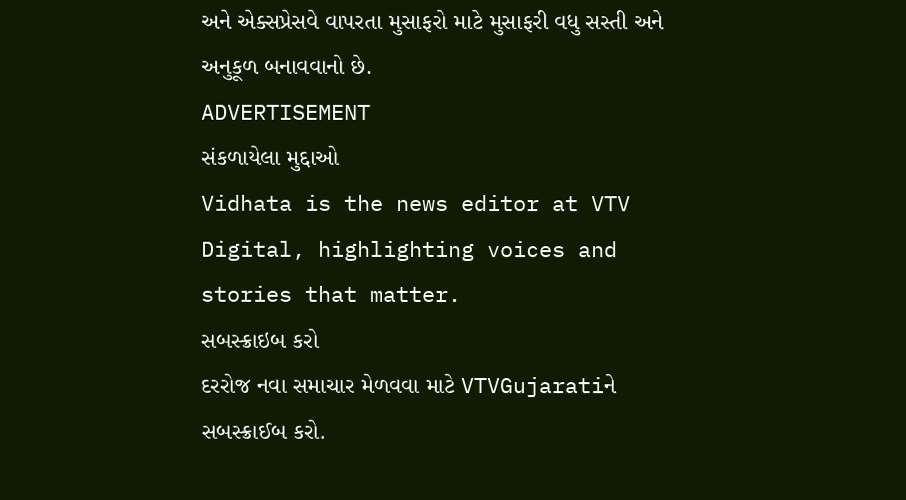અને એક્સપ્રેસવે વાપરતા મુસાફરો માટે મુસાફરી વધુ સસ્તી અને અનુકૂળ બનાવવાનો છે.
ADVERTISEMENT
સંકળાયેલા મુદ્દાઓ
Vidhata is the news editor at VTV Digital, highlighting voices and stories that matter.
સબસ્ક્રાઇબ કરો
દરરોજ નવા સમાચાર મેળવવા માટે VTVGujaratiને સબસ્ક્રાઈબ કરો.